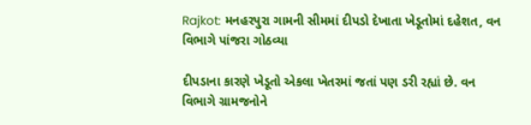Rajkot: મનહરપુરા ગામની સીમમાં દીપડો દેખાતા ખેડૂતોમાં દહેશત, વન વિભાગે પાંજરા ગોઠવ્યા

દીપડાના કારણે ખેડૂતો એકલા ખેતરમાં જતાં પણ ડરી રહ્યાં છે. વન વિભાગે ગ્રામજનોને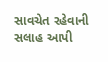સાવચેત રહેવાની સલાહ આપી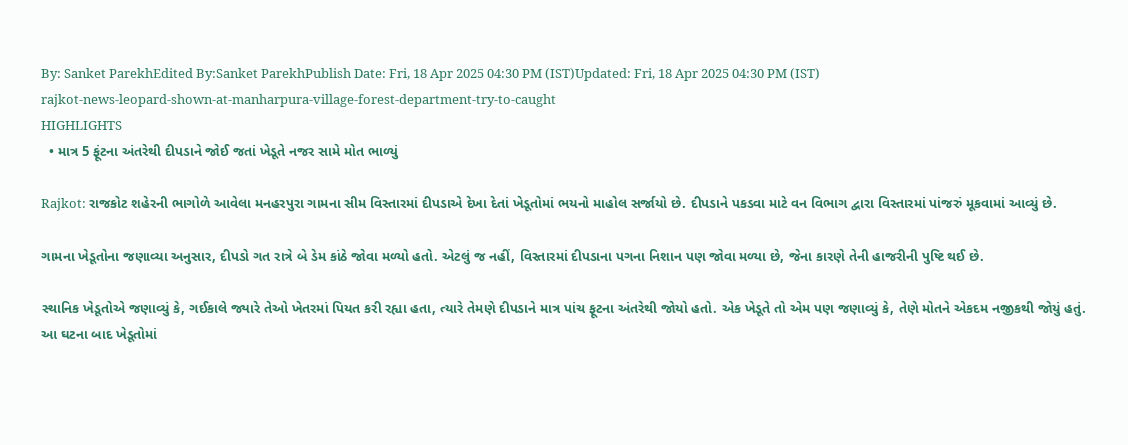By: Sanket ParekhEdited By:Sanket ParekhPublish Date: Fri, 18 Apr 2025 04:30 PM (IST)Updated: Fri, 18 Apr 2025 04:30 PM (IST)
rajkot-news-leopard-shown-at-manharpura-village-forest-department-try-to-caught
HIGHLIGHTS
  • માત્ર 5 ફૂંટના અંતરેથી દીપડાને જોઈ જતાં ખેડૂતે નજર સામે મોત ભાળ્યું

Rajkot: રાજકોટ શહેરની ભાગોળે આવેલા મનહરપુરા ગામના સીમ વિસ્તારમાં દીપડાએ દેખા દેતાં ખેડૂતોમાં ભયનો માહોલ સર્જાયો છે. દીપડાને પકડવા માટે વન વિભાગ દ્વારા વિસ્તારમાં પાંજરું મૂકવામાં આવ્યું છે.

ગામના ખેડૂતોના જણાવ્યા અનુસાર, દીપડો ગત રાત્રે બે ડેમ કાંઠે જોવા મળ્યો હતો. એટલું જ નહીં, વિસ્તારમાં દીપડાના પગના નિશાન પણ જોવા મળ્યા છે, જેના કારણે તેની હાજરીની પુષ્ટિ થઈ છે.

સ્થાનિક ખેડૂતોએ જણાવ્યું કે, ગઈકાલે જ્યારે તેઓ ખેતરમાં પિયત કરી રહ્યા હતા, ત્યારે તેમણે દીપડાને માત્ર પાંચ ફૂટના અંતરેથી જોયો હતો. એક ખેડૂતે તો એમ પણ જણાવ્યું કે, તેણે મોતને એકદમ નજીકથી જોયું હતું. આ ઘટના બાદ ખેડૂતોમાં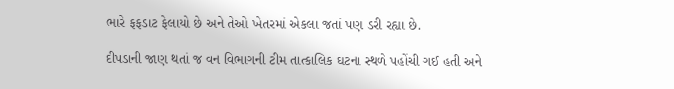ભારે ફફડાટ ફેલાયો છે અને તેઓ ખેતરમાં એકલા જતાં પણ ડરી રહ્યા છે.

દીપડાની જાણ થતાં જ વન વિભાગની ટીમ તાત્કાલિક ઘટના સ્થળે પહોંચી ગઈ હતી અને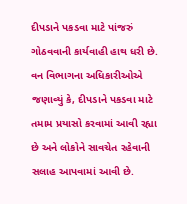દીપડાને પકડવા માટે પાંજરું ગોઠવવાની કાર્યવાહી હાથ ધરી છે. વન વિભાગના અધિકારીઓએ જણાવ્યું કે, દીપડાને પકડવા માટે તમામ પ્રયાસો કરવામાં આવી રહ્યા છે અને લોકોને સાવચેત રહેવાની સલાહ આપવામાં આવી છે.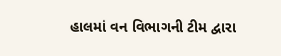હાલમાં વન વિભાગની ટીમ દ્વારા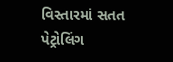વિસ્તારમાં સતત પેટ્રોલિંગ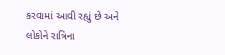કરવામાં આવી રહ્યું છે અને લોકોને રાત્રિના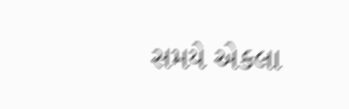સમયે એકલા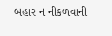બહાર ન નીકળવાની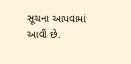સૂચના આપવામાં આવી છે.